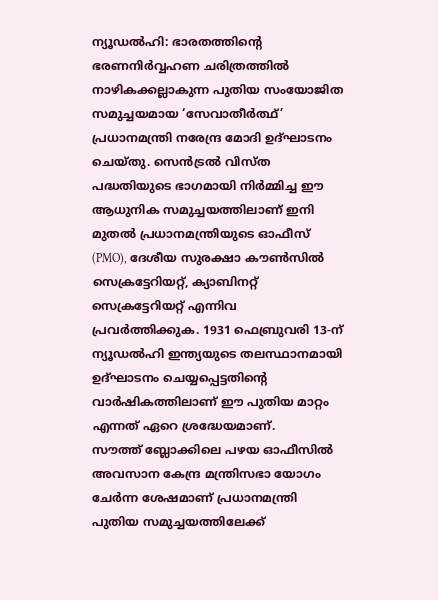ന്യൂഡൽഹി: ഭാരതത്തിന്റെ ഭരണനിർവ്വഹണ ചരിത്രത്തിൽ നാഴികക്കല്ലാകുന്ന പുതിയ സംയോജിത സമുച്ചയമായ ‘സേവാതീർത്ഥ്’ പ്രധാനമന്ത്രി നരേന്ദ്ര മോദി ഉദ്ഘാടനം ചെയ്തു. സെൻട്രൽ വിസ്ത പദ്ധതിയുടെ ഭാഗമായി നിർമ്മിച്ച ഈ ആധുനിക സമുച്ചയത്തിലാണ് ഇനി മുതൽ പ്രധാനമന്ത്രിയുടെ ഓഫീസ് (PMO), ദേശീയ സുരക്ഷാ കൗൺസിൽ സെക്രട്ടേറിയറ്റ്, ക്യാബിനറ്റ് സെക്രട്ടേറിയറ്റ് എന്നിവ പ്രവർത്തിക്കുക. 1931 ഫെബ്രുവരി 13-ന് ന്യൂഡൽഹി ഇന്ത്യയുടെ തലസ്ഥാനമായി ഉദ്ഘാടനം ചെയ്യപ്പെട്ടതിന്റെ വാർഷികത്തിലാണ് ഈ പുതിയ മാറ്റം എന്നത് ഏറെ ശ്രദ്ധേയമാണ്.
സൗത്ത് ബ്ലോക്കിലെ പഴയ ഓഫീസിൽ അവസാന കേന്ദ്ര മന്ത്രിസഭാ യോഗം ചേർന്ന ശേഷമാണ് പ്രധാനമന്ത്രി പുതിയ സമുച്ചയത്തിലേക്ക്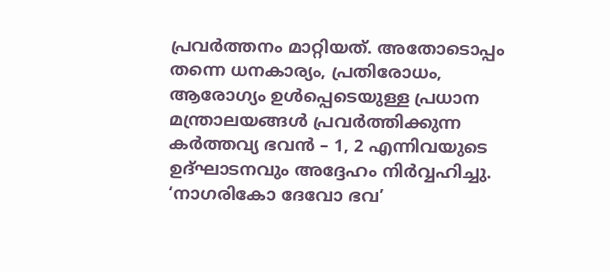പ്രവർത്തനം മാറ്റിയത്. അതോടൊപ്പം തന്നെ ധനകാര്യം, പ്രതിരോധം, ആരോഗ്യം ഉൾപ്പെടെയുള്ള പ്രധാന മന്ത്രാലയങ്ങൾ പ്രവർത്തിക്കുന്ന കർത്തവ്യ ഭവൻ – 1, 2 എന്നിവയുടെ ഉദ്ഘാടനവും അദ്ദേഹം നിർവ്വഹിച്ചു.
‘നാഗരികോ ദേവോ ഭവ’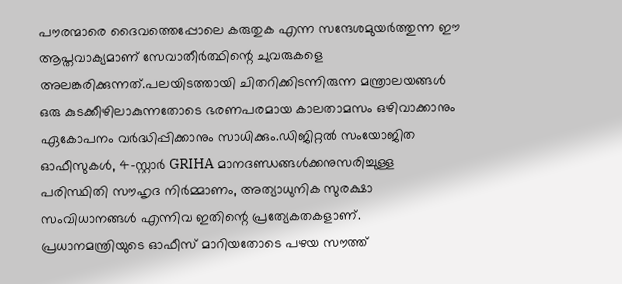പൗരന്മാരെ ദൈവത്തെപ്പോലെ കരുതുക എന്ന സന്ദേശമുയർത്തുന്ന ഈ ആപ്തവാക്യമാണ് സേവാതീർത്ഥിന്റെ ചുവരുകളെ അലങ്കരിക്കുന്നത്.പലയിടത്തായി ചിതറിക്കിടന്നിരുന്ന മന്ത്രാലയങ്ങൾ ഒരു കുടക്കീഴിലാകുന്നതോടെ ഭരണപരമായ കാലതാമസം ഒഴിവാക്കാനും ഏകോപനം വർദ്ധിപ്പിക്കാനും സാധിക്കും.ഡിജിറ്റൽ സംയോജിത ഓഫീസുകൾ, 4-സ്റ്റാർ GRIHA മാനദണ്ഡങ്ങൾക്കനുസരിച്ചുള്ള പരിസ്ഥിതി സൗഹൃദ നിർമ്മാണം, അത്യാധുനിക സുരക്ഷാ സംവിധാനങ്ങൾ എന്നിവ ഇതിന്റെ പ്രത്യേകതകളാണ്. പ്രധാനമന്ത്രിയുടെ ഓഫീസ് മാറിയതോടെ പഴയ സൗത്ത്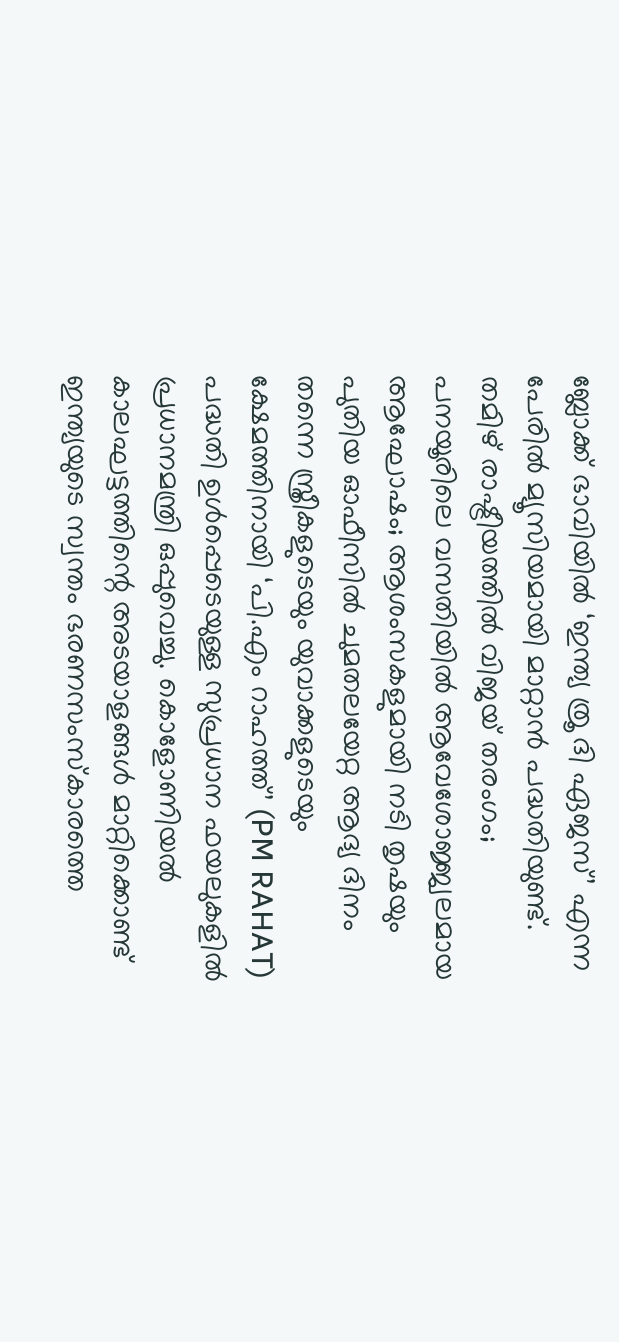ബ്ലോക്ക് ഭാവിയിൽ ‘ഇന്ത്യ ത്രൂ ദി ഏജസ്’ എന്ന പേരിൽ മ്യൂസിയമായി മാറ്റാൻ പദ്ധതിയുണ്ട്.
തമിഴ് രാഷ്ട്രീയത്തിൽ വിജയ് തരംഗം; പനയൂരിലെ വസതിയിൽ ആവേശോജ്ജ്വലമായ ആഘോഷം; ആശംസകളുമായി നടി തൃഷയും
പുതിയ ഓഫീസിൽ ചുമതലയേറ്റ ആദ്യ ദിനം തന്നെ സ്ത്രീകളുടെയും യുവാക്കളുടെയും ക്ഷേമത്തിനായി ‘പി.എം റാഹത്ത്’ (PM RAHAT) പദ്ധതി ഉൾപ്പെടെയുള്ള സുപ്രധാന ഫയലുകളിൽ പ്രധാനമന്ത്രി ഒപ്പുവെച്ചു. കൊളോണിയൽ കാലഘട്ടത്തിന്റെ അടയാളങ്ങൾ മാറ്റിക്കൊണ്ട് ഇന്ത്യയുടെ സ്വന്തം ഭരണസംസ്കാരത്തെ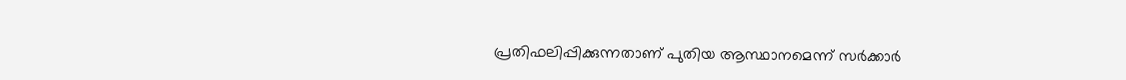പ്രതിഫലിപ്പിക്കുന്നതാണ് പുതിയ ആസ്ഥാനമെന്ന് സർക്കാർ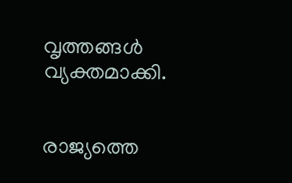വൃത്തങ്ങൾ വ്യക്തമാക്കി.


രാജ്യത്തെ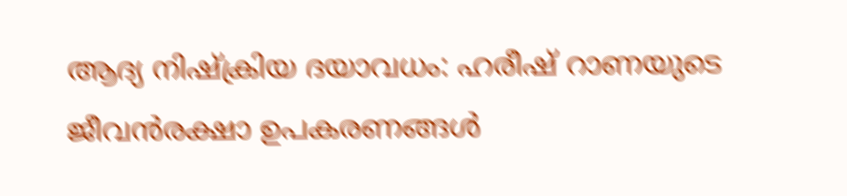ആദ്യ നിഷ്ക്രിയ ദയാവധം: ഹരീഷ് റാണയുടെ ജീവൻരക്ഷാ ഉപകരണങ്ങൾ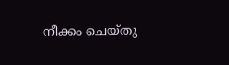നീക്കം ചെയ്തു